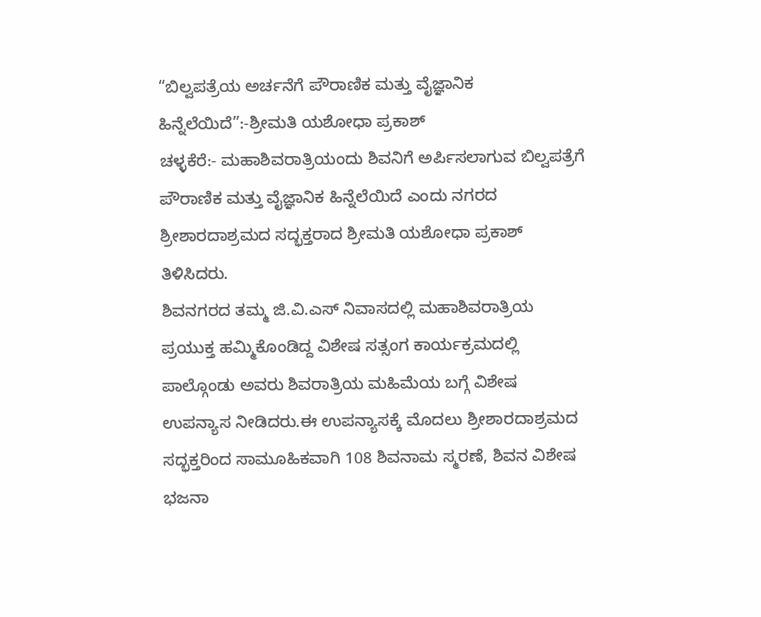“ಬಿಲ್ವಪತ್ರೆಯ ಅರ್ಚನೆಗೆ ಪೌರಾಣಿಕ ಮತ್ತು ವೈಜ್ಞಾನಿಕ ಹಿನ್ನೆಲೆಯಿದೆ”:-ಶ್ರೀಮತಿ ಯಶೋಧಾ ಪ್ರಕಾಶ್
ಚಳ್ಳಕೆರೆ:- ಮಹಾಶಿವರಾತ್ರಿಯಂದು ಶಿವನಿಗೆ ಅರ್ಪಿಸಲಾಗುವ ಬಿಲ್ವಪತ್ರೆಗೆ ಪೌರಾಣಿಕ ಮತ್ತು ವೈಜ್ಞಾನಿಕ ಹಿನ್ನೆಲೆಯಿದೆ ಎಂದು ನಗರದ ಶ್ರೀಶಾರದಾಶ್ರಮದ ಸದ್ಭಕ್ತರಾದ ಶ್ರೀಮತಿ ಯಶೋಧಾ ಪ್ರಕಾಶ್ ತಿಳಿಸಿದರು.
ಶಿವನಗರದ ತಮ್ಮ ಜಿ.ವಿ.ಎಸ್ ನಿವಾಸದಲ್ಲಿ ಮಹಾಶಿವರಾತ್ರಿಯ ಪ್ರಯುಕ್ತ ಹಮ್ಮಿಕೊಂಡಿದ್ದ ವಿಶೇಷ ಸತ್ಸಂಗ ಕಾರ್ಯಕ್ರಮದಲ್ಲಿ ಪಾಲ್ಗೊಂಡು ಅವರು ಶಿವರಾತ್ರಿಯ ಮಹಿಮೆಯ ಬಗ್ಗೆ ವಿಶೇಷ ಉಪನ್ಯಾಸ ನೀಡಿದರು.ಈ ಉಪನ್ಯಾಸಕ್ಕೆ ಮೊದಲು ಶ್ರೀಶಾರದಾಶ್ರಮದ ಸದ್ಭಕ್ತರಿಂದ ಸಾಮೂಹಿಕವಾಗಿ 108 ಶಿವನಾಮ ಸ್ಮರಣೆ, ಶಿವನ ವಿಶೇಷ ಭಜನಾ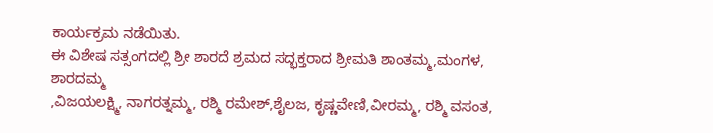ಕಾರ್ಯಕ್ರಮ ನಡೆಯಿತು.
ಈ ವಿಶೇಷ ಸತ್ಸಂಗದಲ್ಲಿ ಶ್ರೀ ಶಾರದೆ ಶ್ರಮದ ಸದ್ಭಕ್ತರಾದ ಶ್ರೀಮತಿ ಶಾಂತಮ್ಮ,ಮಂಗಳ, ಶಾರದಮ್ಮ
,ವಿಜಯಲಕ್ಷ್ಮಿ, ನಾಗರತ್ನಮ್ಮ, ರಶ್ಮಿ ರಮೇಶ್,ಶೈಲಜ, ಕೃಷ್ಣವೇಣಿ,ವೀರಮ್ಮ, ರಶ್ಮಿ ವಸಂತ,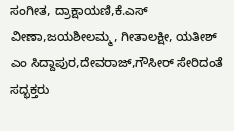ಸಂಗೀತ, ದ್ರಾಕ್ಷಾಯಣಿ,ಕೆ.ಎಸ್ ವೀಣಾ,ಜಯಶೀಲಮ್ಮ, ಗೀತಾಲಕ್ಷೀ, ಯತೀಶ್ ಎಂ ಸಿದ್ದಾಪುರ,ದೇವರಾಜ್,ಗೌಸೀರ್ ಸೇರಿದಂತೆ ಸದ್ಭಕ್ತರು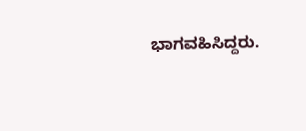ಭಾಗವಹಿಸಿದ್ದರು.